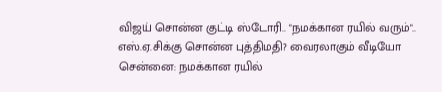விஜய் சொன்ன குட்டி ஸ்டோரி.. "நமக்கான ரயில் வரும்".. எஸ்.ஏ.சிக்கு சொன்ன புத்திமதி? வைரலாகும் வீடியோ
சென்னை: நமக்கான ரயில்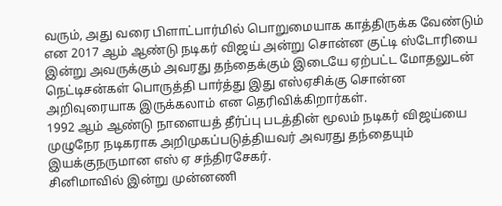வரும், அது வரை பிளாட்பார்மில் பொறுமையாக காத்திருக்க வேண்டும் என 2017 ஆம் ஆண்டு நடிகர் விஜய் அன்று சொன்ன குட்டி ஸ்டோரியை இன்று அவருக்கும் அவரது தந்தைக்கும் இடையே ஏற்பட்ட மோதலுடன் நெட்டிசன்கள் பொருத்தி பார்த்து இது எஸ்ஏசிக்கு சொன்ன அறிவுரையாக இருக்கலாம் என தெரிவிக்கிறார்கள்.
1992 ஆம் ஆண்டு நாளையத் தீர்ப்பு படத்தின் மூலம் நடிகர் விஜய்யை முழுநேர நடிகராக அறிமுகப்படுத்தியவர் அவரது தந்தையும் இயக்குநருமான எஸ் ஏ சந்திரசேகர்.
சினிமாவில் இன்று முன்னணி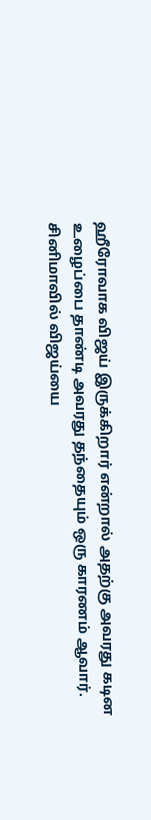ஹீரோவாக விஜய் இருக்கிறார் என்றால் அதற்கு அவரது கடின உழைப்பை தாண்டி அவரது தந்தையும் ஒரு காரணம் ஆவார். சினிமாவில் விஜய்யை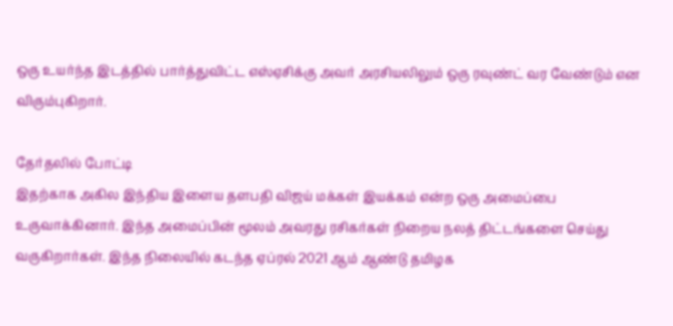ஒரு உயர்ந்த இடத்தில் பார்த்துவிட்ட எஸ்ஏசிக்கு அவர் அரசியலிலும் ஒரு ரவுண்ட் வர வேண்டும் என விரும்புகிறார்.

தேர்தலில் போட்டி
இதற்காக அகில இந்திய இளைய தளபதி விஜய் மக்கள் இயக்கம் என்ற ஒரு அமைப்பை உருவாக்கினார். இந்த அமைப்பின் மூலம் அவரது ரசிகர்கள் நிறைய நலத் திட்டங்களை செய்து வருகிறார்கள். இந்த நிலையில் கடந்த ஏப்ரல் 2021 ஆம் ஆண்டு தமிழக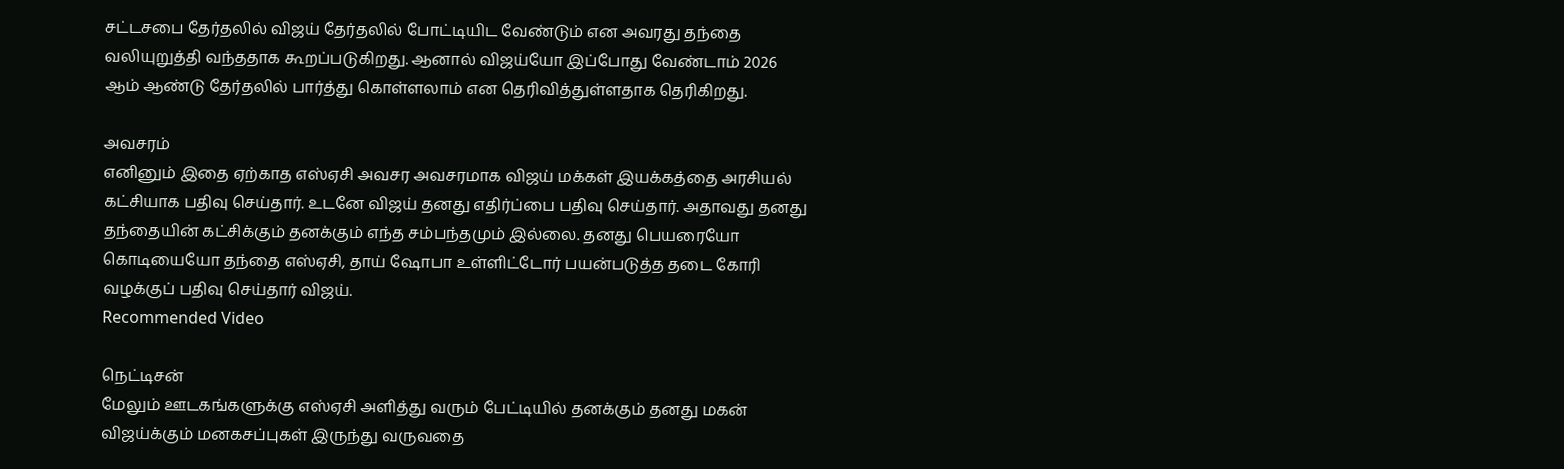சட்டசபை தேர்தலில் விஜய் தேர்தலில் போட்டியிட வேண்டும் என அவரது தந்தை வலியுறுத்தி வந்ததாக கூறப்படுகிறது. ஆனால் விஜய்யோ இப்போது வேண்டாம் 2026 ஆம் ஆண்டு தேர்தலில் பார்த்து கொள்ளலாம் என தெரிவித்துள்ளதாக தெரிகிறது.

அவசரம்
எனினும் இதை ஏற்காத எஸ்ஏசி அவசர அவசரமாக விஜய் மக்கள் இயக்கத்தை அரசியல் கட்சியாக பதிவு செய்தார். உடனே விஜய் தனது எதிர்ப்பை பதிவு செய்தார். அதாவது தனது தந்தையின் கட்சிக்கும் தனக்கும் எந்த சம்பந்தமும் இல்லை. தனது பெயரையோ கொடியையோ தந்தை எஸ்ஏசி, தாய் ஷோபா உள்ளிட்டோர் பயன்படுத்த தடை கோரி வழக்குப் பதிவு செய்தார் விஜய்.
Recommended Video

நெட்டிசன்
மேலும் ஊடகங்களுக்கு எஸ்ஏசி அளித்து வரும் பேட்டியில் தனக்கும் தனது மகன் விஜய்க்கும் மனகசப்புகள் இருந்து வருவதை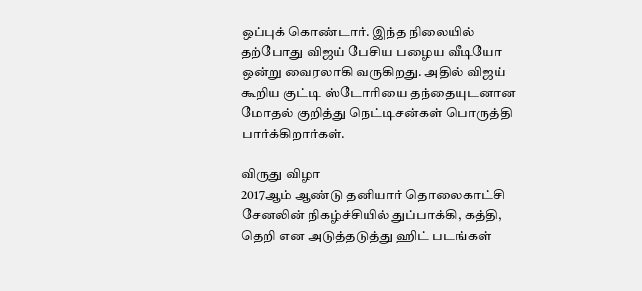ஒப்புக் கொண்டார். இந்த நிலையில் தற்போது விஜய் பேசிய பழைய வீடியோ ஒன்று வைரலாகி வருகிறது. அதில் விஜய் கூறிய குட்டி ஸ்டோரியை தந்தையுடனான மோதல் குறித்து நெட்டிசன்கள் பொருத்தி பார்க்கிறார்கள்.

விருது விழா
2017ஆம் ஆண்டு தனியார் தொலைகாட்சி சேனலின் நிகழ்ச்சியில் துப்பாக்கி, கத்தி, தெறி என அடுத்தடுத்து ஹிட் படங்கள்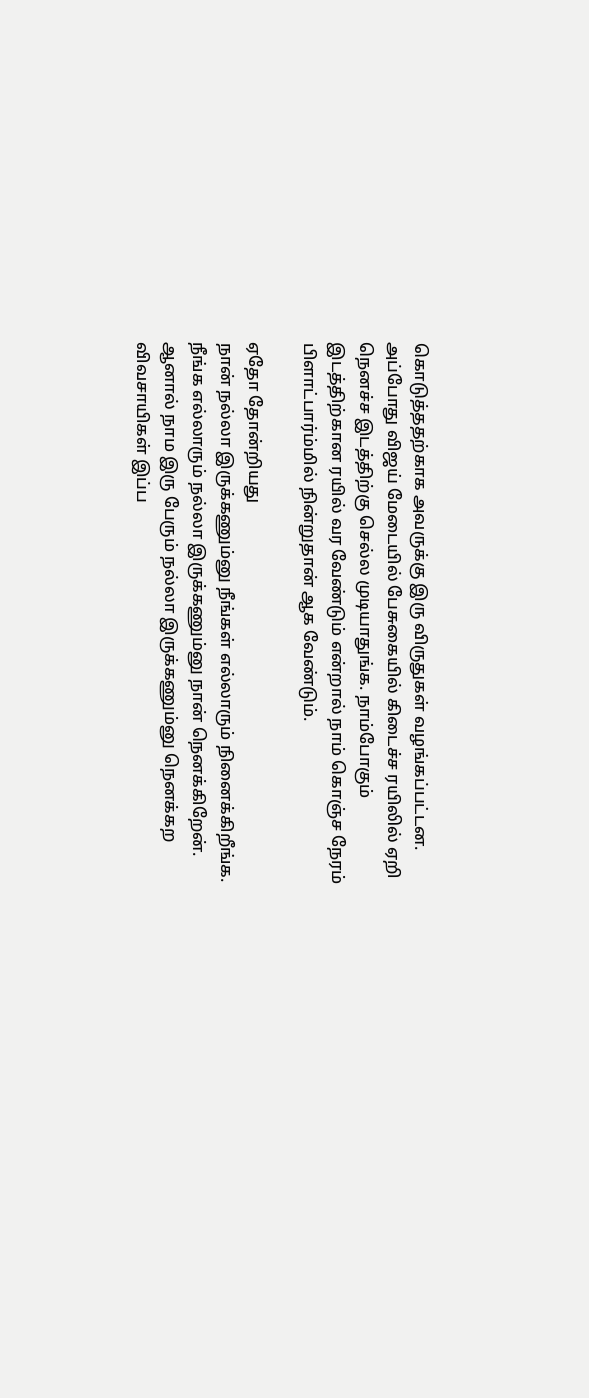கொடுத்ததற்காக அவருக்கு இரு விருதுகள் வழங்கப்பட்டன. அப்போது விஜய் மேடையில் பேசுகையில் கிடைச்ச ரயிலில் ஏறி நெனச்ச இடத்திற்கு செல்ல முடியாதுங்க. நாம்போகும் இடத்திற்கான ரயில் வர வேண்டும் என்றால் நாம் கொஞ்ச நேரம் பிளாட்பார்ம்மில் நின்றுதான் ஆக வேண்டும்.

ஏதோ தோன்றியது
நான் நல்லா இருக்கணும்னு நீங்கள் எல்லாரும் நினைக்கிறீங்க. நீங்க எல்லாரும் நல்லா இருக்கணும்னு நான் நெனக்கிறேன். ஆனால் நாம இரு பேரும் நல்லா இருக்கணும்னு நெனக்கற விவசாயிகள் இப்ப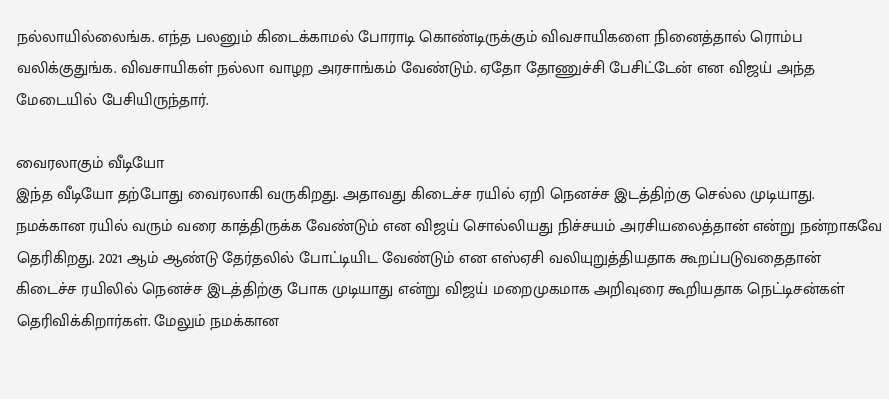நல்லாயில்லைங்க. எந்த பலனும் கிடைக்காமல் போராடி கொண்டிருக்கும் விவசாயிகளை நினைத்தால் ரொம்ப வலிக்குதுங்க. விவசாயிகள் நல்லா வாழற அரசாங்கம் வேண்டும். ஏதோ தோணுச்சி பேசிட்டேன் என விஜய் அந்த மேடையில் பேசியிருந்தார்.

வைரலாகும் வீடியோ
இந்த வீடியோ தற்போது வைரலாகி வருகிறது. அதாவது கிடைச்ச ரயில் ஏறி நெனச்ச இடத்திற்கு செல்ல முடியாது. நமக்கான ரயில் வரும் வரை காத்திருக்க வேண்டும் என விஜய் சொல்லியது நிச்சயம் அரசியலைத்தான் என்று நன்றாகவே தெரிகிறது. 2021 ஆம் ஆண்டு தேர்தலில் போட்டியிட வேண்டும் என எஸ்ஏசி வலியுறுத்தியதாக கூறப்படுவதைதான் கிடைச்ச ரயிலில் நெனச்ச இடத்திற்கு போக முடியாது என்று விஜய் மறைமுகமாக அறிவுரை கூறியதாக நெட்டிசன்கள் தெரிவிக்கிறார்கள். மேலும் நமக்கான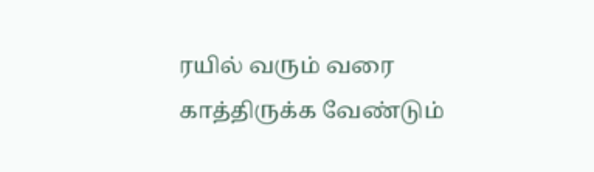ரயில் வரும் வரை காத்திருக்க வேண்டும்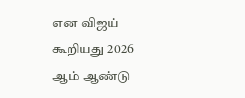என விஜய் கூறியது 2026 ஆம் ஆண்டு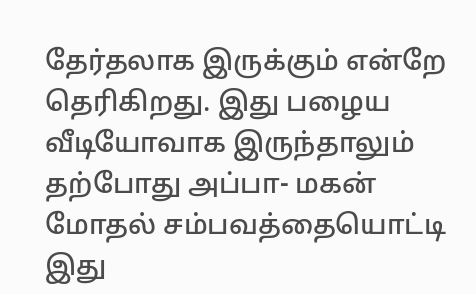தேர்தலாக இருக்கும் என்றே தெரிகிறது. இது பழைய வீடியோவாக இருந்தாலும் தற்போது அப்பா- மகன் மோதல் சம்பவத்தையொட்டி இது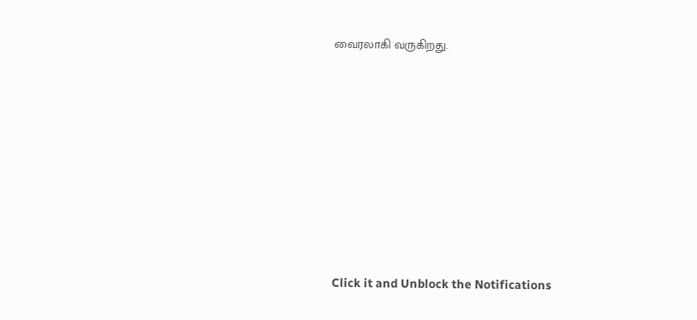வைரலாகி வருகிறது.












Click it and Unblock the Notifications